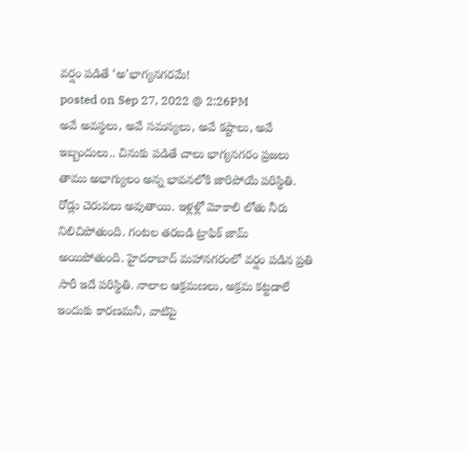వర్షం పడితే ‘అ’భాగ్యనగరమే!
posted on Sep 27, 2022 @ 2:26PM
అవే అవస్థలు, అవే సమస్యలు, అవే కష్టాలు, అవే ఇబ్బందులు.. చినుకు పడితే చాలు భాగ్యనగరం ప్రజలు తాము అభాగ్యులం అన్న భావనలోకి జారిపోయే పరిస్థితి. రోడ్లు చెరువలు అవుతాయి. ఇళ్లళ్లో మోకాలి లోతు నీరు నిలిచిపోతుంది. గంటల తరబడి ట్రాఫిక్ జామ్ అయిపోతుంది. హైదరాబాద్ మహానగరంలో వర్షం పడిన ప్రతి సారీ ఇదే పరిస్థితి. నాలాల ఆక్రమణలు, అక్రమ కట్టడాలే ఇందుకు కారణమనీ, వాటిపై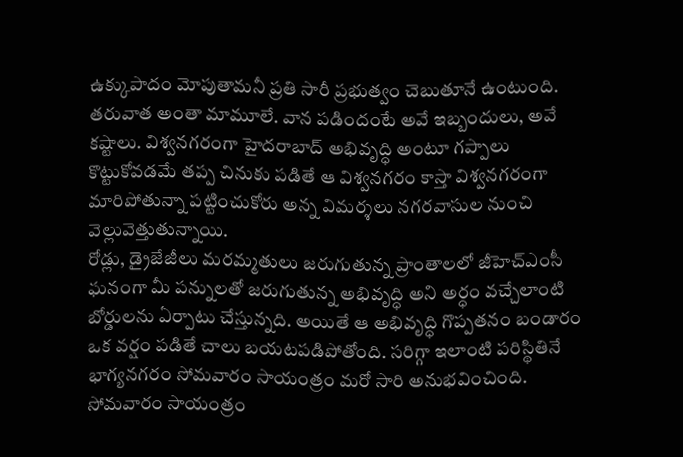ఉక్కుపాదం మోపుతామనీ ప్రతి సారీ ప్రభుత్వం చెబుతూనే ఉంటుంది. తరువాత అంతా మామూలే. వాన పడిందంటే అవే ఇబ్బందులు, అవే కష్టాలు. విశ్వనగరంగా హైదరాబాద్ అభివృద్ధి అంటూ గప్పాలు కొట్టుకోవడమే తప్ప చినుకు పడితే ఆ విశ్వనగరం కాస్తా విశ్వనగరంగా మారిపోతున్నా పట్టించుకోరు అన్న విమర్శలు నగరవాసుల నుంచి వెల్లువెత్తుతున్నాయి.
రోడ్లు, డ్రైజేజీలు మరమ్మతులు జరుగుతున్న ప్రాంతాలలో జీహెచ్ఎంసీ ఘనంగా మీ పన్నులతో జరుగుతున్న అభివృద్ధి అని అర్ధం వచ్చేలాంటి బోర్డులను ఏర్పాటు చేస్తున్నది. అయితే ఆ అభివృద్ధి గొప్పతనం బండారం ఒక వర్షం పడితే చాలు బయటపడిపోతోంది. సరిగ్గా ఇలాంటి పరిస్థితినే భాగ్యనగరం సోమవారం సాయంత్రం మరో సారి అనుభవించింది. సోమవారం సాయంత్రం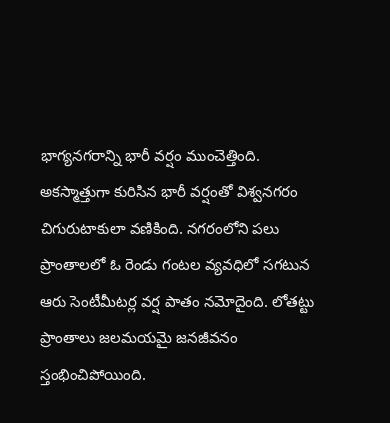భాగ్యనగరాన్ని భారీ వర్షం ముంచెత్తింది.
అకస్మాత్తుగా కురిసిన భారీ వర్షంతో విశ్వనగరం చిగురుటాకులా వణికింది. నగరంలోని పలు ప్రాంతాలలో ఓ రెండు గంటల వ్యవధిలో సగటున ఆరు సెంటీమీటర్ల వర్ష పాతం నమోదైంది. లోతట్టు ప్రాంతాలు జలమయమై జనజీవనం స్తంభించిపోయింది.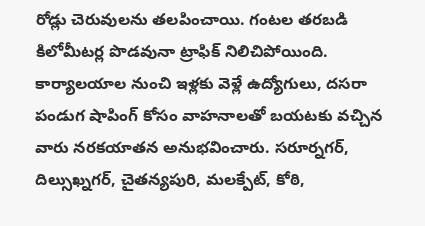రోడ్లు చెరువులను తలపించాయి. గంటల తరబడి కిలోమీటర్ల పొడవునా ట్రాఫిక్ నిలిచిపోయింది.
కార్యాలయాల నుంచి ఇళ్లకు వెళ్లే ఉద్యోగులు, దసరా పండుగ షాపింగ్ కోసం వాహనాలతో బయటకు వచ్చిన వారు నరకయాతన అనుభవించారు. సరూర్నగర్, దిల్సుఖ్నగర్, చైతన్యపురి, మలక్పేట్, కోఠి,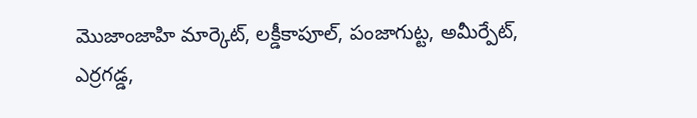మొజాంజాహి మార్కెట్, లక్డీకాపూల్, పంజాగుట్ట, అమీర్పేట్, ఎర్రగడ్డ,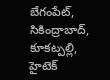బేగంపేట్, సికింద్రాబాద్, కూకట్పల్లి, హైటెక్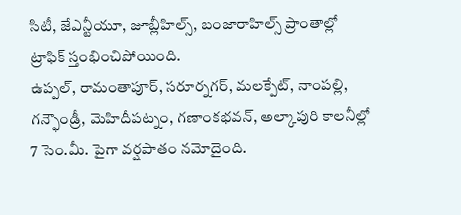సిటీ, జేఎన్టీయూ, జూబ్లీహిల్స్, బంజారాహిల్స్ ప్రాంతాల్లో ట్రాఫిక్ స్తంభించిపోయింది.
ఉప్పల్, రామంతాపూర్, సరూర్నగర్, మలక్పేట్, నాంపల్లి, గన్ఫౌండ్రీ, మెహిదీపట్నం, గణాంకభవన్, అల్కాపురి కాలనీల్లో 7 సెం.మీ. పైగా వర్షపాతం నమోదైంది.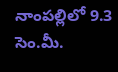నాంపల్లిలో 9.3 సెం.మీ.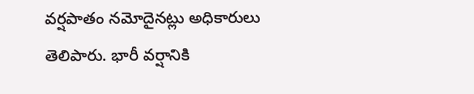వర్షపాతం నమోదైనట్లు అధికారులు తెలిపారు. భారీ వర్షానికి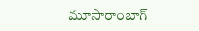మూసారాంబాగ్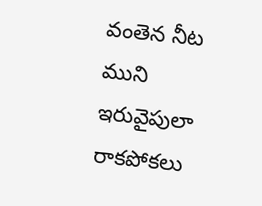వంతెన నీట ముని ఇరువైపులా రాకపోకలు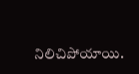నిలిచిపోయాయి.